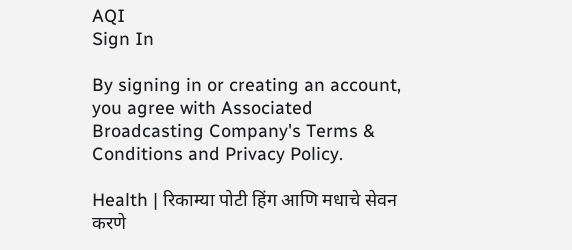AQI
Sign In

By signing in or creating an account, you agree with Associated Broadcasting Company's Terms & Conditions and Privacy Policy.

Health | रिकाम्या पोटी हिंग आणि मधाचे सेवन करणे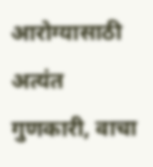आरोग्यासाठी अत्यंत गुणकारी, वाचा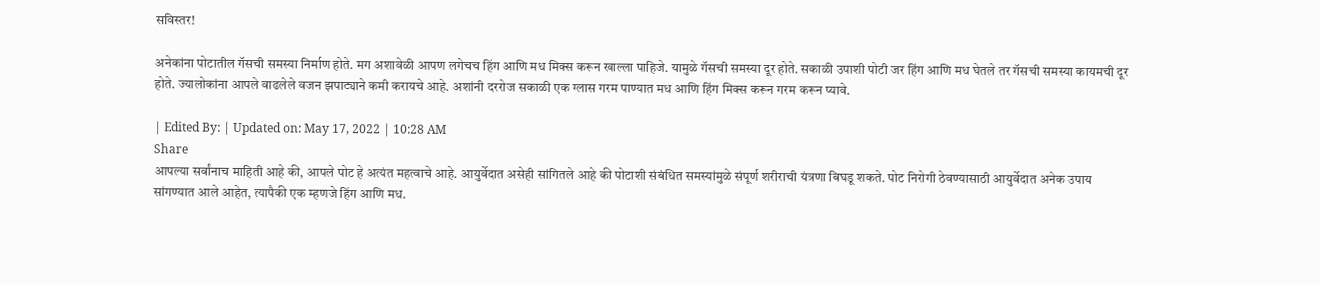सविस्तर!

अनेकांना पोटातील गॅसची समस्या निर्माण होते. मग अशावेळी आपण लगेचच हिंग आणि मध मिक्स करून खाल्ला पाहिजे. यामुळे गॅसची समस्या दूर होते. सकाळी उपाशी पोटी जर हिंग आणि मध घेतले तर गॅसची समस्या कायमची दूर होते. ज्यालोकांना आपले वाढलेले वजन झपाट्याने कमी करायचे आहे. अशांनी दररोज सकाळी एक ग्लास गरम पाण्यात मध आणि हिंग मिक्स करून गरम करून प्यावे.

| Edited By: | Updated on: May 17, 2022 | 10:28 AM
Share
आपल्या सर्वांनाच माहिती आहे की, आपले पोट हे अत्यंत महत्वाचे आहे. आयुर्वेदात असेही सांगितले आहे की पोटाशी संबंधित समस्यांमुळे संपूर्ण शरीराची यंत्रणा बिघडू शकते. पोट निरोगी ठेवण्यासाठी आयुर्वेदात अनेक उपाय सांगण्यात आले आहेत, त्यापैकी एक म्हणजे हिंग आणि मध.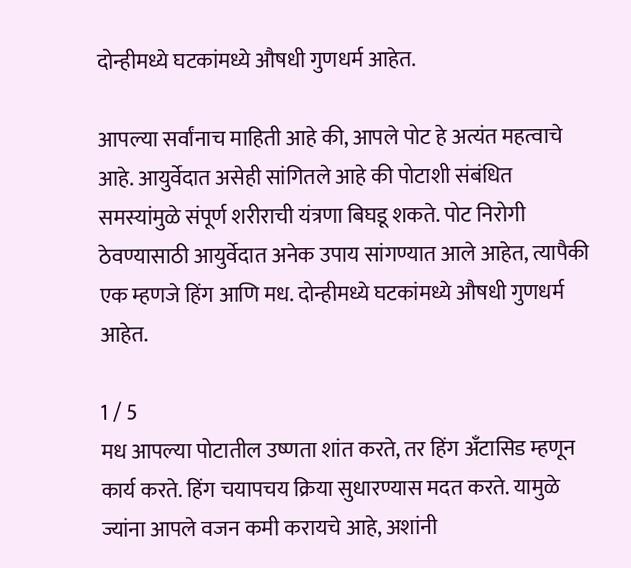दोन्हीमध्ये घटकांमध्ये औषधी गुणधर्म आहेत.

आपल्या सर्वांनाच माहिती आहे की, आपले पोट हे अत्यंत महत्वाचे आहे. आयुर्वेदात असेही सांगितले आहे की पोटाशी संबंधित समस्यांमुळे संपूर्ण शरीराची यंत्रणा बिघडू शकते. पोट निरोगी ठेवण्यासाठी आयुर्वेदात अनेक उपाय सांगण्यात आले आहेत, त्यापैकी एक म्हणजे हिंग आणि मध. दोन्हीमध्ये घटकांमध्ये औषधी गुणधर्म आहेत.

1 / 5
मध आपल्या पोटातील उष्णता शांत करते, तर हिंग अँटासिड म्हणून कार्य करते. हिंग चयापचय क्रिया सुधारण्यास मदत करते. यामुळे ज्यांना आपले वजन कमी करायचे आहे, अशांनी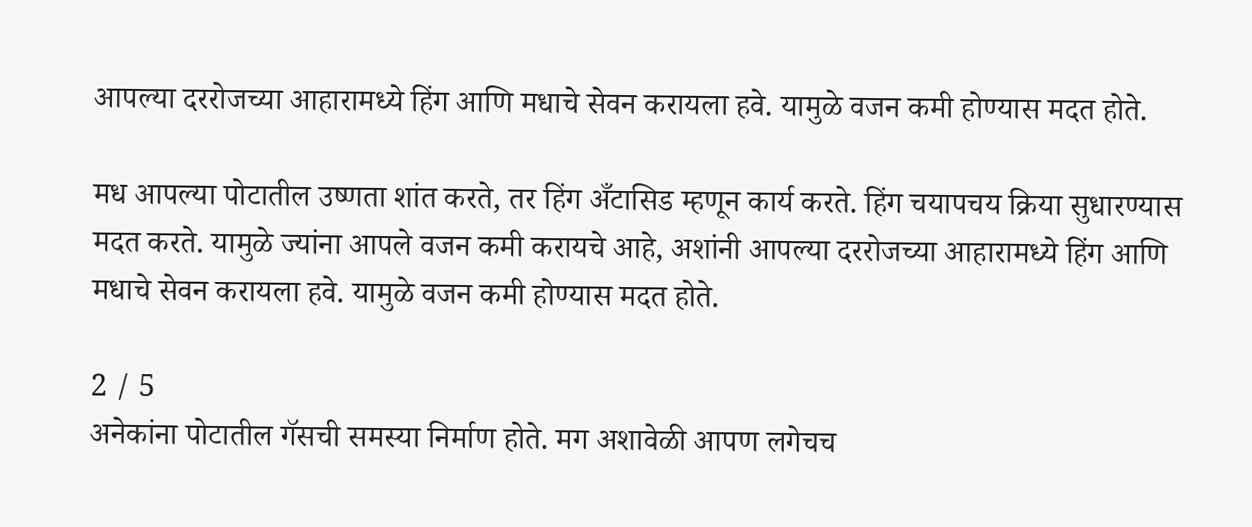आपल्या दररोजच्या आहारामध्ये हिंग आणि मधाचे सेवन करायला हवे. यामुळे वजन कमी होण्यास मदत होते.

मध आपल्या पोटातील उष्णता शांत करते, तर हिंग अँटासिड म्हणून कार्य करते. हिंग चयापचय क्रिया सुधारण्यास मदत करते. यामुळे ज्यांना आपले वजन कमी करायचे आहे, अशांनी आपल्या दररोजच्या आहारामध्ये हिंग आणि मधाचे सेवन करायला हवे. यामुळे वजन कमी होण्यास मदत होते.

2 / 5
अनेकांना पोटातील गॅसची समस्या निर्माण होते. मग अशावेळी आपण लगेचच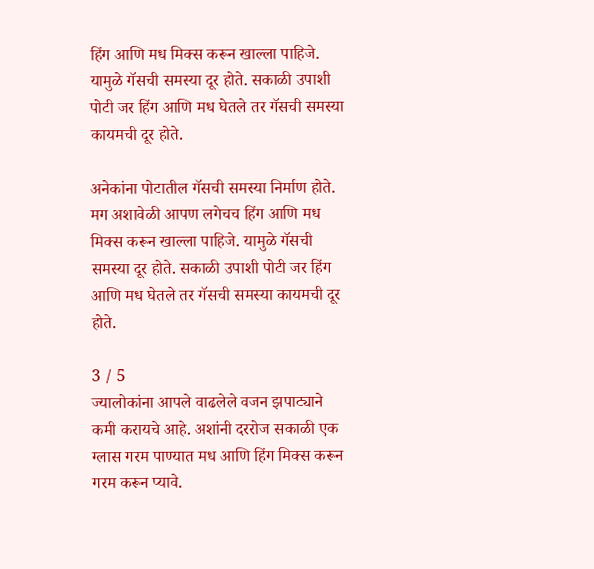हिंग आणि मध मिक्स करून खाल्ला पाहिजे. यामुळे गॅसची समस्या दूर होते. सकाळी उपाशी पोटी जर हिंग आणि मध घेतले तर गॅसची समस्या कायमची दूर होते.

अनेकांना पोटातील गॅसची समस्या निर्माण होते. मग अशावेळी आपण लगेचच हिंग आणि मध मिक्स करून खाल्ला पाहिजे. यामुळे गॅसची समस्या दूर होते. सकाळी उपाशी पोटी जर हिंग आणि मध घेतले तर गॅसची समस्या कायमची दूर होते.

3 / 5
ज्यालोकांना आपले वाढलेले वजन झपाट्याने कमी करायचे आहे. अशांनी दररोज सकाळी एक ग्लास गरम पाण्यात मध आणि हिंग मिक्स करून गरम करून प्यावे.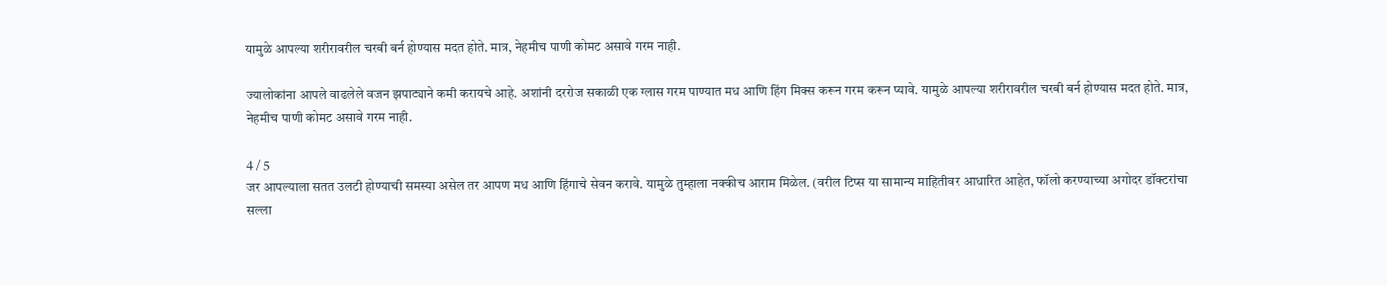यामुळे आपल्या शरीरावरील चरबी बर्न होण्यास मदत होते. मात्र, नेहमीच पाणी कोमट असावे गरम नाही.

ज्यालोकांना आपले वाढलेले वजन झपाट्याने कमी करायचे आहे. अशांनी दररोज सकाळी एक ग्लास गरम पाण्यात मध आणि हिंग मिक्स करून गरम करून प्यावे. यामुळे आपल्या शरीरावरील चरबी बर्न होण्यास मदत होते. मात्र, नेहमीच पाणी कोमट असावे गरम नाही.

4 / 5
जर आपल्याला सतत उलटी होण्याची समस्या असेल तर आपण मध आणि हिंगाचे सेवन करावे. यामुळे तुम्हाला नक्कीच आराम मिळेल. (वरील टिप्स या सामान्य माहितीवर आधारित आहेत, फॉलो करण्याच्या अगोदर डॉक्टरांचा सल्ला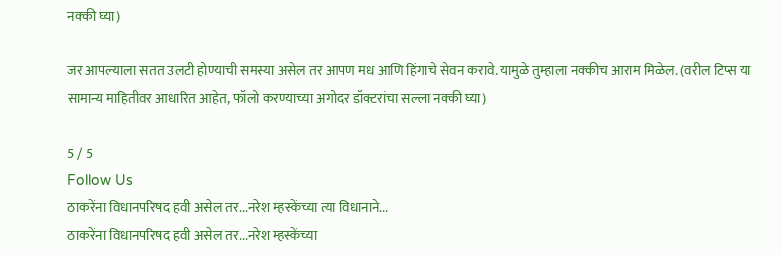नक्की घ्या)

जर आपल्याला सतत उलटी होण्याची समस्या असेल तर आपण मध आणि हिंगाचे सेवन करावे. यामुळे तुम्हाला नक्कीच आराम मिळेल. (वरील टिप्स या सामान्य माहितीवर आधारित आहेत, फॉलो करण्याच्या अगोदर डॉक्टरांचा सल्ला नक्की घ्या)

5 / 5
Follow Us
ठाकरेंना विधानपरिषद हवी असेल तर...नरेश म्हस्केंच्या त्या विधानाने...
ठाकरेंना विधानपरिषद हवी असेल तर...नरेश म्हस्केंच्या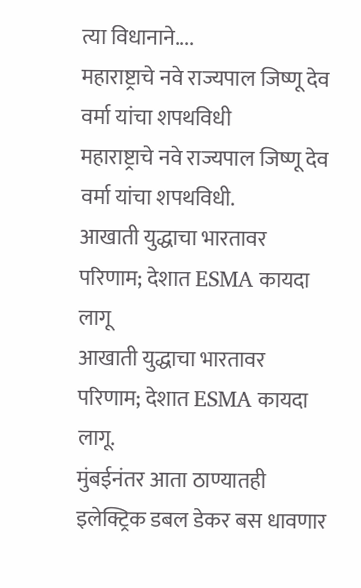त्या विधानाने....
महाराष्ट्राचे नवे राज्यपाल जिष्णू देव वर्मा यांचा शपथविधी
महाराष्ट्राचे नवे राज्यपाल जिष्णू देव वर्मा यांचा शपथविधी.
आखाती युद्धाचा भारतावर परिणाम; देशात ESMA कायदा लागू
आखाती युद्धाचा भारतावर परिणाम; देशात ESMA कायदा लागू.
मुंबईनंतर आता ठाण्यातही इलेक्ट्रिक डबल डेकर बस धावणार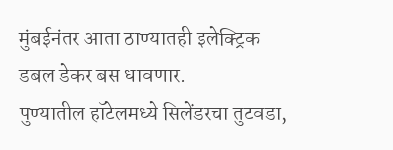मुंबईनंतर आता ठाण्यातही इलेक्ट्रिक डबल डेकर बस धावणार.
पुण्यातील हॉटेलमध्ये सिलेंडरचा तुटवडा,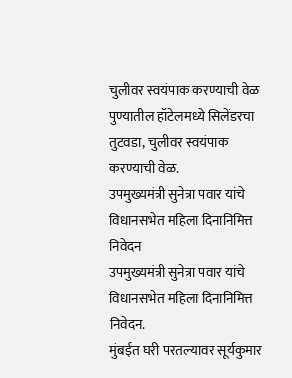चुलीवर स्वयंपाक करण्याची वेळ
पुण्यातील हॉटेलमध्ये सिलेंडरचा तुटवडा, चुलीवर स्वयंपाक करण्याची वेळ.
उपमुख्यमंत्री सुनेत्रा पवार यांचे विधानसभेत महिला दिनानिमित्त निवेदन
उपमुख्यमंत्री सुनेत्रा पवार यांचे विधानसभेत महिला दिनानिमित्त निवेदन.
मुंबईत घरी परतल्यावर सूर्यकुमार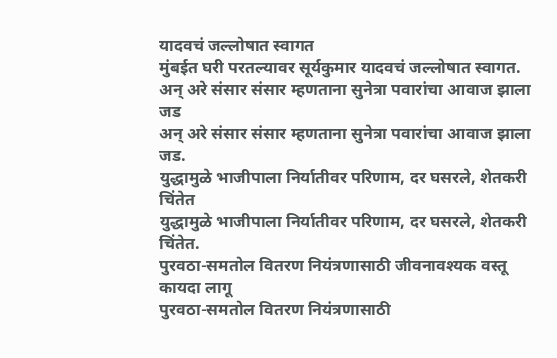यादवचं जल्लोषात स्वागत
मुंबईत घरी परतल्यावर सूर्यकुमार यादवचं जल्लोषात स्वागत.
अन् अरे संसार संसार म्हणताना सुनेत्रा पवारांचा आवाज झाला जड
अन् अरे संसार संसार म्हणताना सुनेत्रा पवारांचा आवाज झाला जड.
युद्धामुळे भाजीपाला निर्यातीवर परिणाम, दर घसरले, शेतकरी चिंतेत
युद्धामुळे भाजीपाला निर्यातीवर परिणाम, दर घसरले, शेतकरी चिंतेत.
पुरवठा-समतोल वितरण नियंत्रणासाठी जीवनावश्यक वस्तू कायदा लागू
पुरवठा-समतोल वितरण नियंत्रणासाठी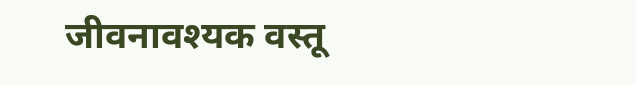जीवनावश्यक वस्तू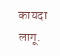कायदा लागू.